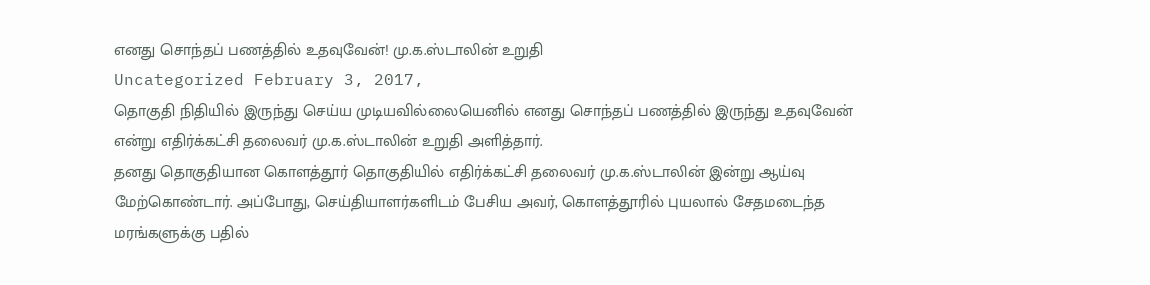எனது சொந்தப் பணத்தில் உதவுவேன்! மு.க.ஸ்டாலின் உறுதி
Uncategorized February 3, 2017,
தொகுதி நிதியில் இருந்து செய்ய முடியவில்லையெனில் எனது சொந்தப் பணத்தில் இருந்து உதவுவேன் என்று எதிர்க்கட்சி தலைவர் மு.க.ஸ்டாலின் உறுதி அளித்தார்.
தனது தொகுதியான கொளத்தூர் தொகுதியில் எதிர்க்கட்சி தலைவர் மு.க.ஸ்டாலின் இன்று ஆய்வு மேற்கொண்டார். அப்போது, செய்தியாளர்களிடம் பேசிய அவர், கொளத்தூரில் புயலால் சேதமடைந்த மரங்களுக்கு பதில்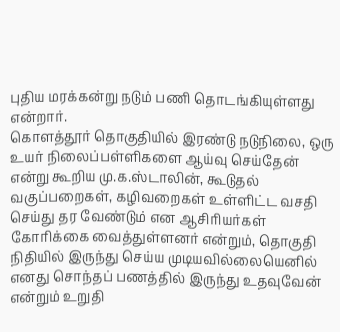புதிய மரக்கன்று நடும் பணி தொடங்கியுள்ளது என்றார்.
கொளத்தூர் தொகுதியில் இரண்டு நடுநிலை, ஒரு உயர் நிலைப்பள்ளிகளை ஆய்வு செய்தேன் என்று கூறிய மு.க.ஸ்டாலின், கூடுதல் வகுப்பறைகள், கழிவறைகள் உள்ளிட்ட வசதி செய்து தர வேண்டும் என ஆசிரியர்கள் கோரிக்கை வைத்துள்ளனர் என்றும், தொகுதி நிதியில் இருந்து செய்ய முடியவில்லையெனில் எனது சொந்தப் பணத்தில் இருந்து உதவுவேன் என்றும் உறுதி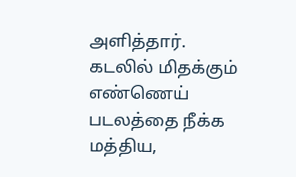அளித்தார்.
கடலில் மிதக்கும் எண்ணெய் படலத்தை நீக்க மத்திய,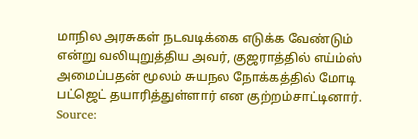மாநில அரசுகள் நடவடிக்கை எடுக்க வேண்டும் என்று வலியுறுத்திய அவர், குஜராத்தில் எய்ம்ஸ் அமைப்பதன் மூலம் சுயநல நோக்கத்தில் மோடி பட்ஜெட் தயாரித்துள்ளார் என குற்றம்சாட்டினார்.
Source: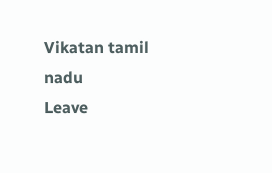Vikatan tamil nadu
Leave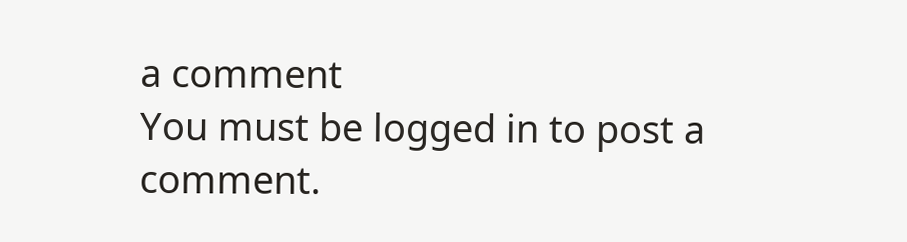a comment
You must be logged in to post a comment.